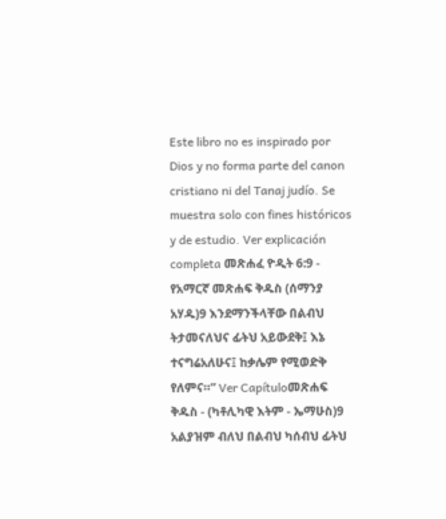Este libro no es inspirado por Dios y no forma parte del canon cristiano ni del Tanaj judío. Se muestra solo con fines históricos y de estudio. Ver explicación completa መጽሐፈ ዮዲት 6:9 - የአማርኛ መጽሐፍ ቅዱስ (ሰማንያ አሃዱ)9 እንደማንችላቸው በልብህ ትታመናለህና ፊትህ አይውደቅ፤ እኔ ተናግሬአለሁና፤ ከቃሌም የሚወድቅ የለምና።” Ver Capítuloመጽሐፍ ቅዱስ - (ካቶሊካዊ እትም - ኤማሁስ)9 አልያዝም ብለህ በልብህ ካሰብህ ፊትህ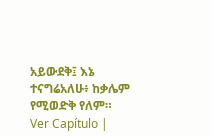አይውደቅ፤ እኔ ተናግሬአለሁ፥ ከቃሌም የሚወድቅ የለም። Ver Capítulo |